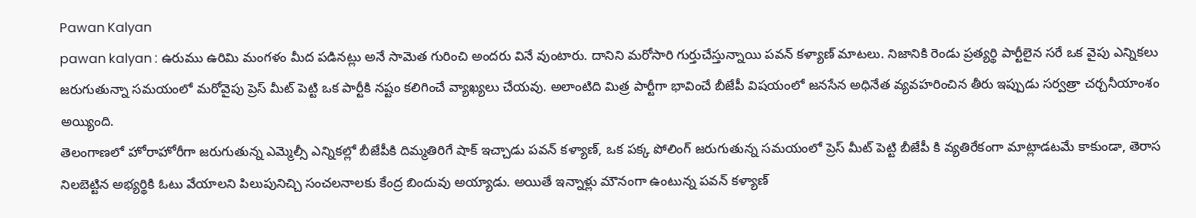Pawan Kalyan
pawan kalyan : ఉరుము ఉరిమి మంగళం మీద పడినట్లు అనే సామెత గురించి అందరు వినే వుంటారు. దానిని మరోసారి గుర్తుచేస్తున్నాయి పవన్ కళ్యాణ్ మాటలు. నిజానికి రెండు ప్రత్యర్థి పార్టీలైన సరే ఒక వైపు ఎన్నికలు జరుగుతున్నా సమయంలో మరోవైపు ప్రెస్ మీట్ పెట్టి ఒక పార్టీకి నష్టం కలిగించే వ్యాఖ్యలు చేయవు. అలాంటిది మిత్ర పార్టీగా భావించే బీజేపీ విషయంలో జనసేన అధినేత వ్యవహరించిన తీరు ఇప్పుడు సర్వత్రా చర్చనీయాంశం అయ్యింది.
తెలంగాణలో హోరాహోరీగా జరుగుతున్న ఎమ్మెల్సీ ఎన్నికల్లో బీజేపీకి దిమ్మతిరిగే షాక్ ఇచ్చాడు పవన్ కళ్యాణ్, ఒక పక్క పోలింగ్ జరుగుతున్న సమయంలో ప్రెస్ మీట్ పెట్టి బీజేపీ కి వ్యతిరేకంగా మాట్లాడటమే కాకుండా, తెరాస నిలబెట్టిన అభ్యర్థికి ఓటు వేయాలని పిలుపునిచ్చి సంచలనాలకు కేంద్ర బిందువు అయ్యాడు. అయితే ఇన్నాళ్లు మౌనంగా ఉంటున్న పవన్ కళ్యాణ్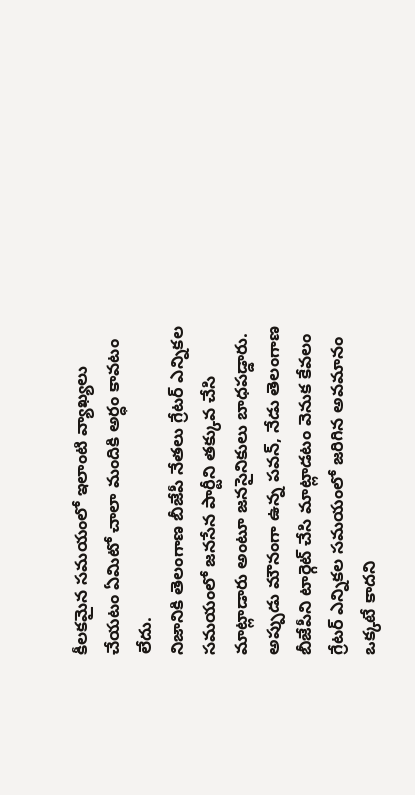కీలకమైన సమయంలో ఇలాంటి వ్యాఖ్యలు చేయటం ఏమిటో చాలా మందికి అర్ధం కావటం లేదు.
నిజానికి తెలంగాణ బీజేపీ నేతలు గ్రేటర్ ఎన్నికల సమయంలో జనసేన పార్టీని తక్కువ చేసి మాట్లాడారు అంటూ జనసైనికులు బాధపడ్డారు. అప్పుడు మౌనంగా ఉన్న పవన్, నేడు తెలంగాణ బీజేపీని టార్గెట్ చేసి మాట్లాడటం వెనుక కేవలం గ్రేటర్ ఎన్నికల సమయంలో జరిగిన అవమానం ఒక్కటే కాదని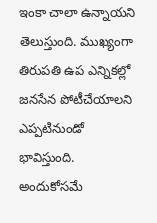ఇంకా చాలా ఉన్నాయని తెలుస్తుంది. ముఖ్యంగా తిరుపతి ఉప ఎన్నికల్లో జనసేన పోటీచేయాలని ఎప్పటినుండో భావిస్తుంది. అందుకోసమే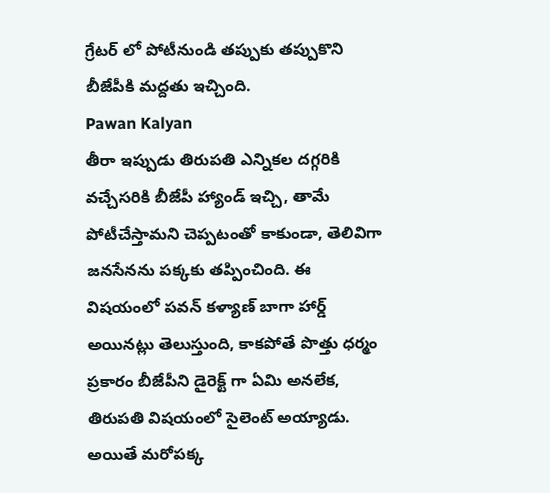గ్రేటర్ లో పోటీనుండి తప్పుకు తప్పుకొని బీజేపీకి మద్దతు ఇచ్చింది.
Pawan Kalyan
తీరా ఇప్పుడు తిరుపతి ఎన్నికల దగ్గరికి వచ్చేసరికి బీజేపీ హ్యాండ్ ఇచ్చి, తామే పోటీచేస్తామని చెప్పటంతో కాకుండా, తెలివిగా జనసేనను పక్కకు తప్పించింది. ఈ విషయంలో పవన్ కళ్యాణ్ బాగా హార్డ్ అయినట్లు తెలుస్తుంది, కాకపోతే పొత్తు ధర్మం ప్రకారం బీజేపీని డైరెక్ట్ గా ఏమి అనలేక, తిరుపతి విషయంలో సైలెంట్ అయ్యాడు. అయితే మరోపక్క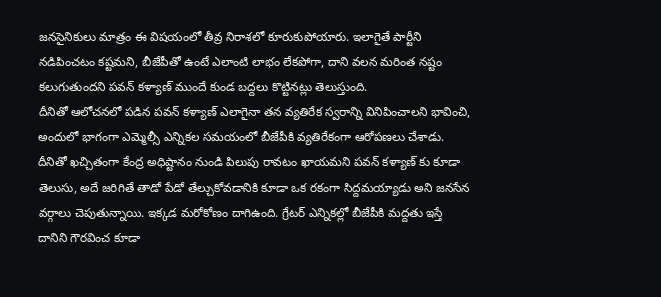జనసైనికులు మాత్రం ఈ విషయంలో తీవ్ర నిరాశలో కూరుకుపోయారు. ఇలాగైతే పార్టీని నడిపించటం కష్టమని, బీజేపీతో ఉంటే ఎలాంటి లాభం లేకపోగా, దాని వలన మరింత నష్టం కలుగుతుందని పవన్ కళ్యాణ్ ముందే కుండ బద్దలు కొట్టినట్లు తెలుస్తుంది.
దీనితో ఆలోచనలో పడిన పవన్ కళ్యాణ్ ఎలాగైనా తన వ్యతిరేక స్వరాన్ని వినిపించాలని భావించి, అందులో భాగంగా ఎమ్మెల్సీ ఎన్నికల సమయంలో బీజేపీకి వ్యతిరేకంగా ఆరోపణలు చేశాడు. దీనితో ఖచ్చితంగా కేంద్ర అధిష్టానం నుండి పిలుపు రావటం ఖాయమని పవన్ కళ్యాణ్ కు కూడా తెలుసు, అదే జరిగితే తాడో పేడో తేల్చుకోవడానికి కూడా ఒక రకంగా సిద్దమయ్యాడు అని జనసేన వర్గాలు చెపుతున్నాయి. ఇక్కడ మరోకోణం దాగిఉంది. గ్రేటర్ ఎన్నికల్లో బీజేపీకి మద్దతు ఇస్తే దానిని గౌరవించ కూడా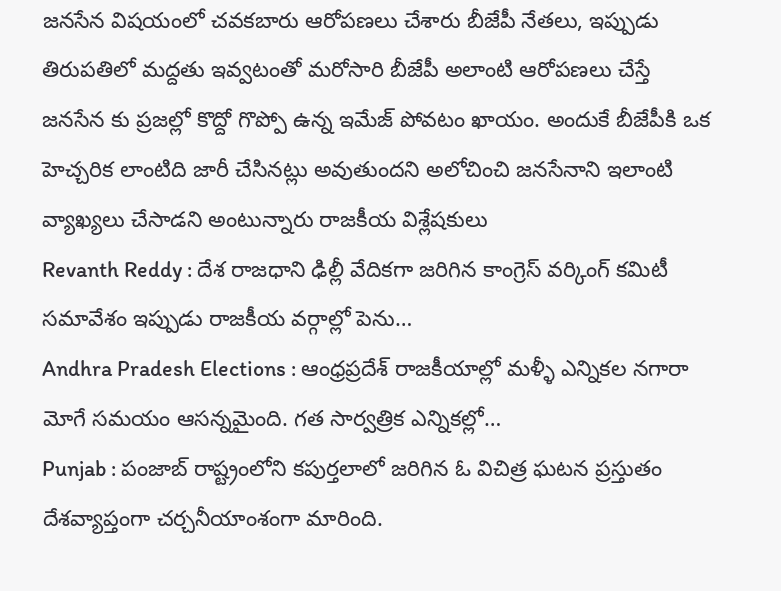జనసేన విషయంలో చవకబారు ఆరోపణలు చేశారు బీజేపీ నేతలు, ఇప్పుడు తిరుపతిలో మద్దతు ఇవ్వటంతో మరోసారి బీజేపీ అలాంటి ఆరోపణలు చేస్తే జనసేన కు ప్రజల్లో కొద్దో గొప్పో ఉన్న ఇమేజ్ పోవటం ఖాయం. అందుకే బీజేపీకి ఒక హెచ్చరిక లాంటిది జారీ చేసినట్లు అవుతుందని అలోచించి జనసేనాని ఇలాంటి వ్యాఖ్యలు చేసాడని అంటున్నారు రాజకీయ విశ్లేషకులు
Revanth Reddy : దేశ రాజధాని ఢిల్లీ వేదికగా జరిగిన కాంగ్రెస్ వర్కింగ్ కమిటీ సమావేశం ఇప్పుడు రాజకీయ వర్గాల్లో పెను…
Andhra Pradesh Elections : ఆంధ్రప్రదేశ్ రాజకీయాల్లో మళ్ళీ ఎన్నికల నగారా మోగే సమయం ఆసన్నమైంది. గత సార్వత్రిక ఎన్నికల్లో…
Punjab : పంజాబ్ రాష్ట్రంలోని కపుర్తలాలో జరిగిన ఓ విచిత్ర ఘటన ప్రస్తుతం దేశవ్యాప్తంగా చర్చనీయాంశంగా మారింది.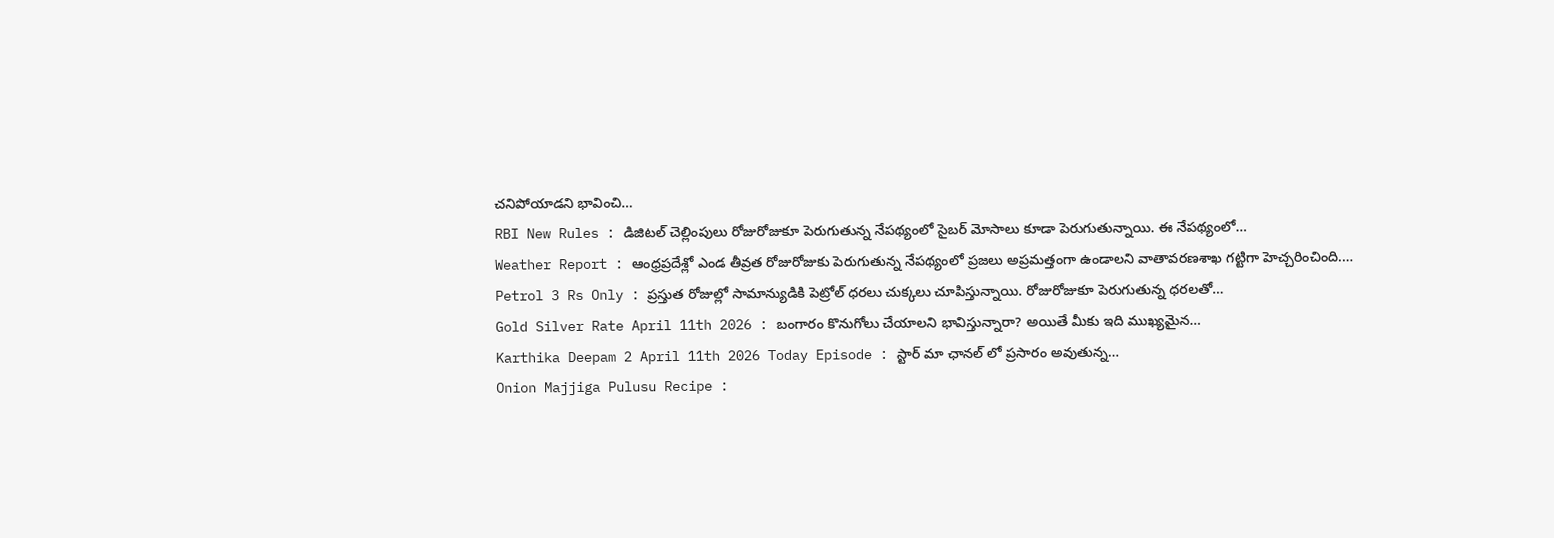చనిపోయాడని భావించి…
RBI New Rules : డిజిటల్ చెల్లింపులు రోజురోజుకూ పెరుగుతున్న నేపథ్యంలో సైబర్ మోసాలు కూడా పెరుగుతున్నాయి. ఈ నేపథ్యంలో…
Weather Report : ఆంధ్రప్రదేశ్లో ఎండ తీవ్రత రోజురోజుకు పెరుగుతున్న నేపథ్యంలో ప్రజలు అప్రమత్తంగా ఉండాలని వాతావరణశాఖ గట్టిగా హెచ్చరించింది.…
Petrol 3 Rs Only : ప్రస్తుత రోజుల్లో సామాన్యుడికి పెట్రోల్ ధరలు చుక్కలు చూపిస్తున్నాయి. రోజురోజుకూ పెరుగుతున్న ధరలతో…
Gold Silver Rate April 11th 2026 : బంగారం కొనుగోలు చేయాలని భావిస్తున్నారా? అయితే మీకు ఇది ముఖ్యమైన…
Karthika Deepam 2 April 11th 2026 Today Episode : స్టార్ మా ఛానల్ లో ప్రసారం అవుతున్న…
Onion Majjiga Pulusu Recipe :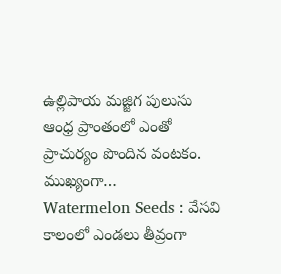ఉల్లిపాయ మజ్జిగ పులుసు ఆంధ్ర ప్రాంతంలో ఎంతో ప్రాచుర్యం పొందిన వంటకం. ముఖ్యంగా…
Watermelon Seeds : వేసవి కాలంలో ఎండలు తీవ్రంగా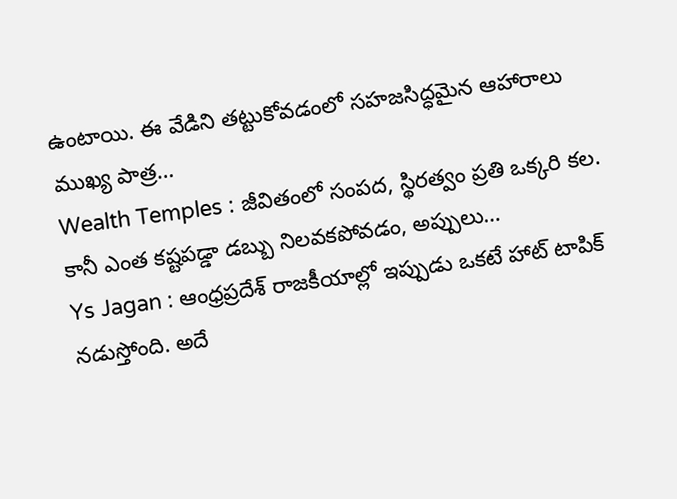ఉంటాయి. ఈ వేడిని తట్టుకోవడంలో సహజసిద్ధమైన ఆహారాలు ముఖ్య పాత్ర…
Wealth Temples : జీవితంలో సంపద, స్థిరత్వం ప్రతి ఒక్కరి కల. కానీ ఎంత కష్టపడ్డా డబ్బు నిలవకపోవడం, అప్పులు…
Ys Jagan : ఆంధ్రప్రదేశ్ రాజకీయాల్లో ఇప్పుడు ఒకటే హాట్ టాపిక్ నడుస్తోంది. అదే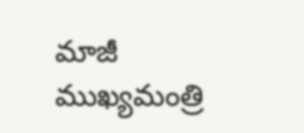మాజీ ముఖ్యమంత్రి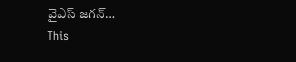వైఎస్ జగన్…
This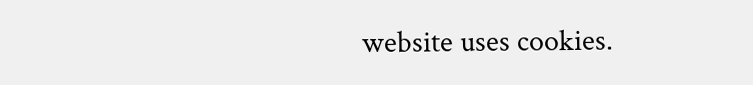website uses cookies.